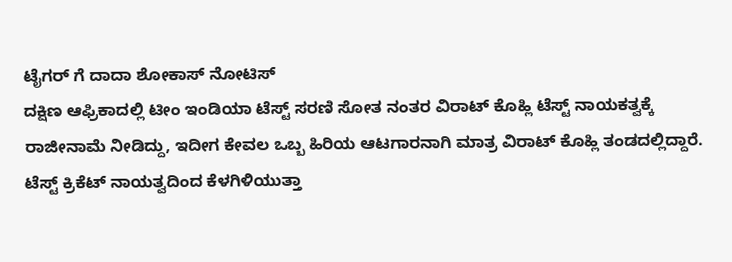ಟೈಗರ್ ಗೆ ದಾದಾ ಶೋಕಾಸ್ ನೋಟಿಸ್
ದಕ್ಷಿಣ ಆಫ್ರಿಕಾದಲ್ಲಿ ಟೀಂ ಇಂಡಿಯಾ ಟೆಸ್ಟ್ ಸರಣಿ ಸೋತ ನಂತರ ವಿರಾಟ್ ಕೊಹ್ಲಿ ಟೆಸ್ಟ್ ನಾಯಕತ್ವಕ್ಕೆ ರಾಜೀನಾಮೆ ನೀಡಿದ್ದು, ಇದೀಗ ಕೇವಲ ಒಬ್ಬ ಹಿರಿಯ ಆಟಗಾರನಾಗಿ ಮಾತ್ರ ವಿರಾಟ್ ಕೊಹ್ಲಿ ತಂಡದಲ್ಲಿದ್ದಾರೆ.
ಟೆಸ್ಟ್ ಕ್ರಿಕೆಟ್ ನಾಯತ್ವದಿಂದ ಕೆಳಗಿಳಿಯುತ್ತಾ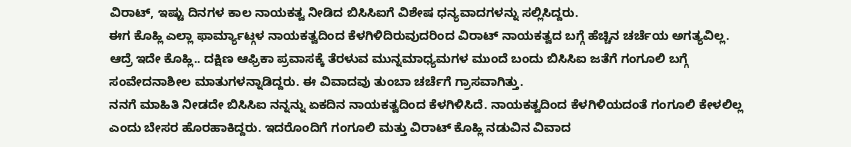ವಿರಾಟ್, ಇಷ್ಟು ದಿನಗಳ ಕಾಲ ನಾಯಕತ್ವ ನೀಡಿದ ಬಿಸಿಸಿಐಗೆ ವಿಶೇಷ ಧನ್ಯವಾದಗಳನ್ನು ಸಲ್ಲಿಸಿದ್ದರು.
ಈಗ ಕೊಹ್ಲಿ ಎಲ್ಲಾ ಫಾರ್ಮ್ಯಾಟ್ಗಳ ನಾಯಕತ್ವದಿಂದ ಕೆಳಗಿಳಿದಿರುವುದರಿಂದ ವಿರಾಟ್ ನಾಯಕತ್ವದ ಬಗ್ಗೆ ಹೆಚ್ಚಿನ ಚರ್ಚೆಯ ಅಗತ್ಯವಿಲ್ಲ.
ಆದ್ರೆ ಇದೇ ಕೊಹ್ಲಿ.. ದಕ್ಷಿಣ ಆಫ್ರಿಕಾ ಪ್ರವಾಸಕ್ಕೆ ತೆರಳುವ ಮುನ್ನಮಾಧ್ಯಮಗಳ ಮುಂದೆ ಬಂದು ಬಿಸಿಸಿಐ ಜತೆಗೆ ಗಂಗೂಲಿ ಬಗ್ಗೆ ಸಂವೇದನಾಶೀಲ ಮಾತುಗಳನ್ನಾಡಿದ್ದರು. ಈ ವಿವಾದವು ತುಂಬಾ ಚರ್ಚೆಗೆ ಗ್ರಾಸವಾಗಿತ್ತು.
ನನಗೆ ಮಾಹಿತಿ ನೀಡದೇ ಬಿಸಿಸಿಐ ನನ್ನನ್ನು ಏಕದಿನ ನಾಯಕತ್ವದಿಂದ ಕೆಳಗಿಳಿಸಿದೆ. ನಾಯಕತ್ವದಿಂದ ಕೆಳಗಿಳಿಯದಂತೆ ಗಂಗೂಲಿ ಕೇಳಲಿಲ್ಲ ಎಂದು ಬೇಸರ ಹೊರಹಾಕಿದ್ದರು. ಇದರೊಂದಿಗೆ ಗಂಗೂಲಿ ಮತ್ತು ವಿರಾಟ್ ಕೊಹ್ಲಿ ನಡುವಿನ ವಿವಾದ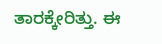ತಾರಕ್ಕೇರಿತ್ತು. ಈ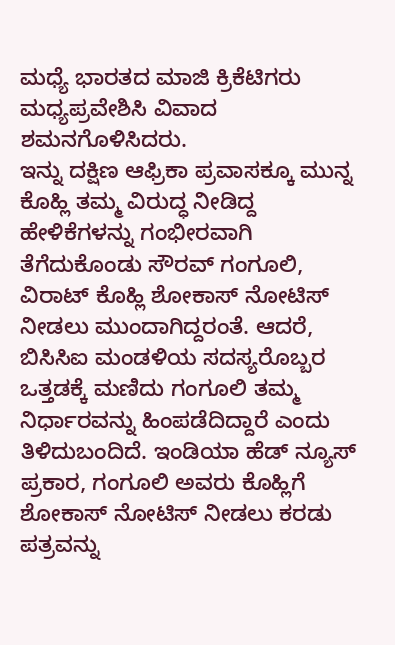ಮಧ್ಯೆ ಭಾರತದ ಮಾಜಿ ಕ್ರಿಕೆಟಿಗರು ಮಧ್ಯಪ್ರವೇಶಿಸಿ ವಿವಾದ ಶಮನಗೊಳಿಸಿದರು.
ಇನ್ನು ದಕ್ಷಿಣ ಆಫ್ರಿಕಾ ಪ್ರವಾಸಕ್ಕೂ ಮುನ್ನ ಕೊಹ್ಲಿ ತಮ್ಮ ವಿರುದ್ಧ ನೀಡಿದ್ದ ಹೇಳಿಕೆಗಳನ್ನು ಗಂಭೀರವಾಗಿ ತೆಗೆದುಕೊಂಡು ಸೌರವ್ ಗಂಗೂಲಿ, ವಿರಾಟ್ ಕೊಹ್ಲಿ ಶೋಕಾಸ್ ನೋಟಿಸ್ ನೀಡಲು ಮುಂದಾಗಿದ್ದರಂತೆ. ಆದರೆ, ಬಿಸಿಸಿಐ ಮಂಡಳಿಯ ಸದಸ್ಯರೊಬ್ಬರ ಒತ್ತಡಕ್ಕೆ ಮಣಿದು ಗಂಗೂಲಿ ತಮ್ಮ ನಿರ್ಧಾರವನ್ನು ಹಿಂಪಡೆದಿದ್ದಾರೆ ಎಂದು ತಿಳಿದುಬಂದಿದೆ. ಇಂಡಿಯಾ ಹೆಡ್ ನ್ಯೂಸ್ ಪ್ರಕಾರ, ಗಂಗೂಲಿ ಅವರು ಕೊಹ್ಲಿಗೆ ಶೋಕಾಸ್ ನೋಟಿಸ್ ನೀಡಲು ಕರಡು ಪತ್ರವನ್ನು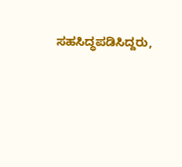ಸಹಸಿದ್ಧಪಡಿಸಿದ್ದರು,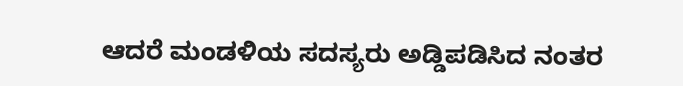ಆದರೆ ಮಂಡಳಿಯ ಸದಸ್ಯರು ಅಡ್ಡಿಪಡಿಸಿದ ನಂತರ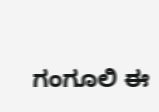ಗಂಗೂಲಿ ಈ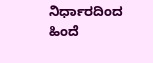ನಿರ್ಧಾರದಿಂದ ಹಿಂದೆ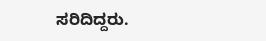ಸರಿದಿದ್ದರು.